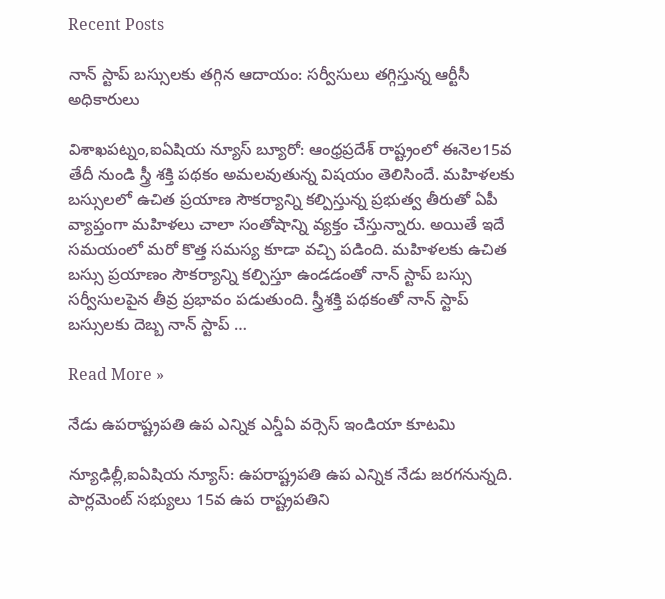Recent Posts

నాన్ స్టాప్ బస్సులకు తగ్గిన ఆదాయం: సర్వీసులు తగ్గిస్తున్న ఆర్టీసీ అధికారులు

విశాఖపట్నం,ఐఏషియ న్యూస్ బ్యూరో: ఆంధ్రప్రదేశ్ రాష్ట్రంలో ఈనెల15వ తేదీ నుండి స్త్రీ శక్తి పథకం అమలవుతున్న విషయం తెలిసిందే. మహిళలకు బస్సులలో ఉచిత ప్రయాణ సౌకర్యాన్ని కల్పిస్తున్న ప్రభుత్వ తీరుతో ఏపీ వ్యాప్తంగా మహిళలు చాలా సంతోషాన్ని వ్యక్తం చేస్తున్నారు. అయితే ఇదే సమయంలో మరో కొత్త సమస్య కూడా వచ్చి పడింది. మహిళలకు ఉచిత బస్సు ప్రయాణం సౌకర్యాన్ని కల్పిస్తూ ఉండడంతో నాన్ స్టాప్ బస్సు సర్వీసులపైన తీవ్ర ప్రభావం పడుతుంది. స్త్రీశక్తి పథకంతో నాన్ స్టాప్ బస్సులకు దెబ్బ నాన్ స్టాప్ …

Read More »

నేడు ఉపరాష్ట్రపతి ఉప ఎన్నిక ఎన్డీఏ వర్సెస్ ఇండియా కూటమి

న్యూఢిల్లీ,ఐఏషియ న్యూస్: ఉపరాష్ట్రపతి ఉప ఎన్నిక నేడు జరగనున్నది. పార్లమెంట్ సభ్యులు 15వ ఉప రాష్ట్రపతిని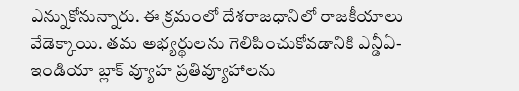ఎన్నుకోనున్నారు. ఈ క్రమంలో దేశరాజధానిలో రాజకీయాలు వేడెక్కాయి. తమ అభ్యర్థులను గెలిపించుకోవడానికి ఎన్డీఏ- ఇండియా బ్లాక్ వ్యూహ ప్రతివ్యూహాలను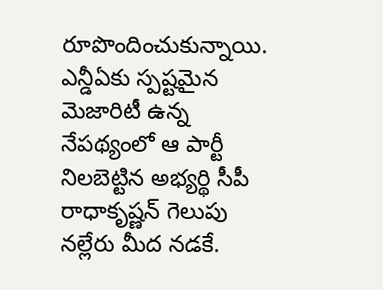రూపొందించుకున్నాయి. ఎన్డీఏకు స్పష్టమైన మెజారిటీ ఉన్న నేపథ్యంలో ఆ పార్టీ నిలబెట్టిన అభ్యర్థి సీపీ రాధాకృష్ణన్ గెలుపు నల్లేరు మీద నడకే.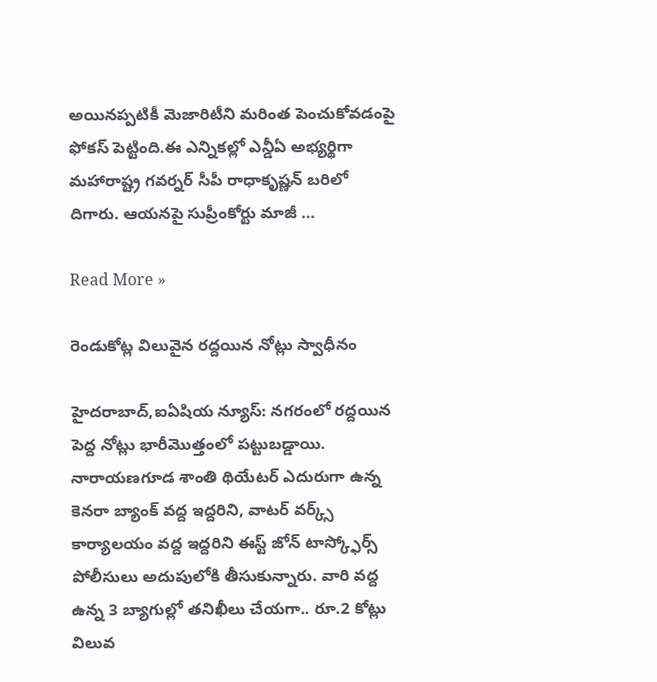అయినప్పటికీ మెజారిటీని మరింత పెంచుకోవడంపై ఫోకస్ పెట్టింది.ఈ ఎన్నికల్లో ఎన్డీఏ అభ్యర్థిగా మహారాష్ట్ర గవర్నర్ సీపీ రాధాకృష్ణన్‌ బరిలో దిగారు. ఆయనపై సుప్రీంకోర్టు మాజీ …

Read More »

రెండుకోట్ల విలువైన రద్దయిన నోట్లు స్వాధీనం

హైదరాబాద్,ఐఏషియ న్యూస్: నగరంలో రద్దయిన పెద్ద నోట్లు భారీమొత్తంలో పట్టుబడ్డాయి. నారాయణగూడ శాంతి థియేటర్ ఎదురుగా ఉన్న కెనరా బ్యాంక్ వద్ద ఇద్దరిని, వాటర్ వర్క్స్ కార్యాలయం వద్ద ఇద్దరిని ఈస్ట్ జోన్ టాస్క్ఫోర్స్ పోలీసులు అదుపులోకి తీసుకున్నారు. వారి వద్ద ఉన్న 3 బ్యాగుల్లో తనిఖీలు చేయగా.. రూ.2 కోట్లు విలువ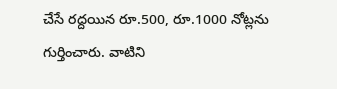చేసే రద్దయిన రూ.500, రూ.1000 నోట్లను గుర్తించారు. వాటిని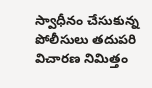స్వాధీనం చేసుకున్న పోలీసులు తదుపరి విచారణ నిమిత్తం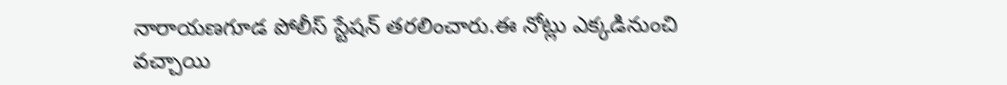నారాయణగూడ పోలీస్ స్టేషన్ తరలించారు.ఈ నోట్లు ఎక్కడినుంచి వచ్చాయి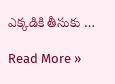ఎక్కడికి తీసుకు …

Read More »